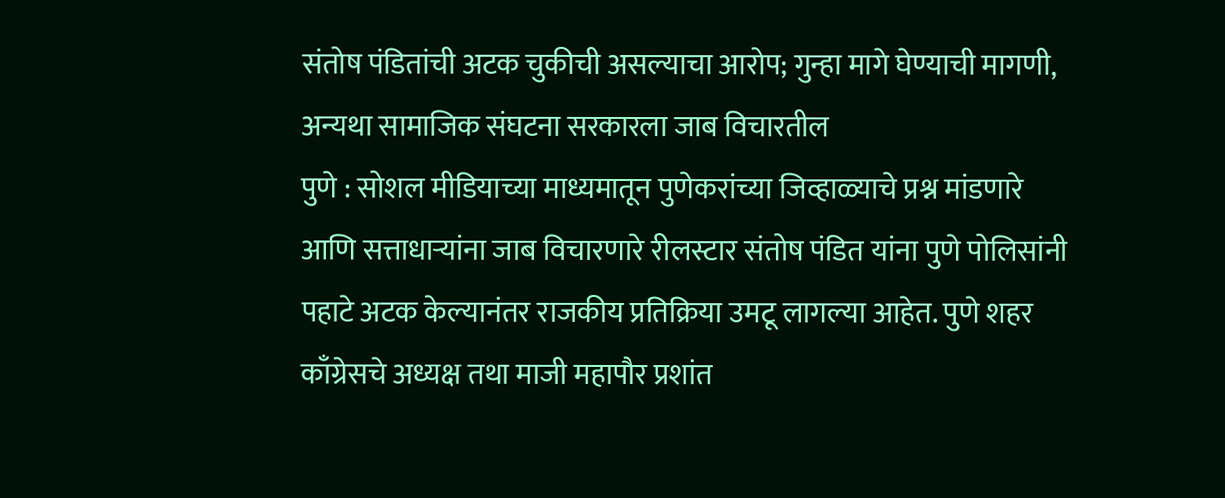संतोष पंडितांची अटक चुकीची असल्याचा आरोप; गुन्हा मागे घेण्याची मागणी, अन्यथा सामाजिक संघटना सरकारला जाब विचारतील
पुणे : सोशल मीडियाच्या माध्यमातून पुणेकरांच्या जिव्हाळ्याचे प्रश्न मांडणारे आणि सत्ताधाऱ्यांना जाब विचारणारे रीलस्टार संतोष पंडित यांना पुणे पोलिसांनी पहाटे अटक केल्यानंतर राजकीय प्रतिक्रिया उमटू लागल्या आहेत. पुणे शहर काँग्रेसचे अध्यक्ष तथा माजी महापौर प्रशांत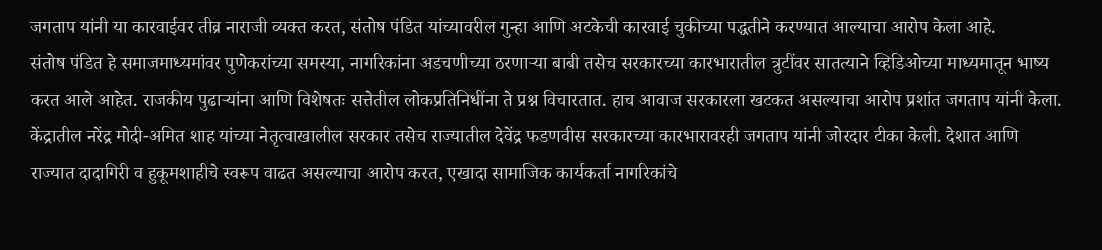जगताप यांनी या कारवाईवर तीव्र नाराजी व्यक्त करत, संतोष पंडित यांच्यावरील गुन्हा आणि अटकेची कारवाई चुकीच्या पद्धतीने करण्यात आल्याचा आरोप केला आहे.
संतोष पंडित हे समाजमाध्यमांवर पुणेकरांच्या समस्या, नागरिकांना अडचणीच्या ठरणाऱ्या बाबी तसेच सरकारच्या कारभारातील त्रुटींवर सातत्याने व्हिडिओच्या माध्यमातून भाष्य करत आले आहेत. राजकीय पुढाऱ्यांना आणि विशेषतः सत्तेतील लोकप्रतिनिधींना ते प्रश्न विचारतात. हाच आवाज सरकारला खटकत असल्याचा आरोप प्रशांत जगताप यांनी केला.
केंद्रातील नरेंद्र मोदी-अमित शाह यांच्या नेतृत्वाखालील सरकार तसेच राज्यातील देवेंद्र फडणवीस सरकारच्या कारभारावरही जगताप यांनी जोरदार टीका केली. देशात आणि राज्यात दादागिरी व हुकूमशाहीचे स्वरूप वाढत असल्याचा आरोप करत, एखादा सामाजिक कार्यकर्ता नागरिकांचे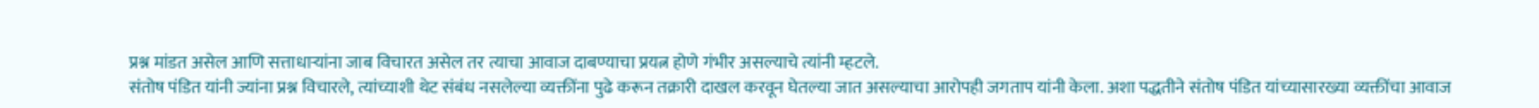प्रश्न मांडत असेल आणि सत्ताधाऱ्यांना जाब विचारत असेल तर त्याचा आवाज दाबण्याचा प्रयत्न होणे गंभीर असल्याचे त्यांनी म्हटले.
संतोष पंडित यांनी ज्यांना प्रश्न विचारले, त्यांच्याशी थेट संबंध नसलेल्या व्यक्तींना पुढे करून तक्रारी दाखल करवून घेतल्या जात असल्याचा आरोपही जगताप यांनी केला. अशा पद्धतीने संतोष पंडित यांच्यासारख्या व्यक्तींचा आवाज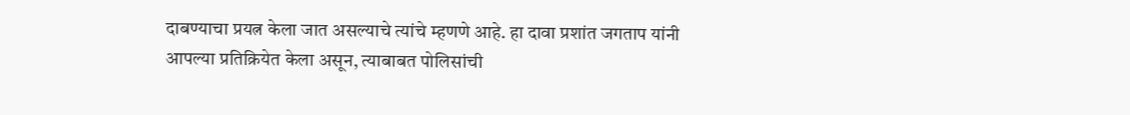दाबण्याचा प्रयत्न केला जात असल्याचे त्यांचे म्हणणे आहे. हा दावा प्रशांत जगताप यांनी आपल्या प्रतिक्रियेत केला असून, त्याबाबत पोलिसांची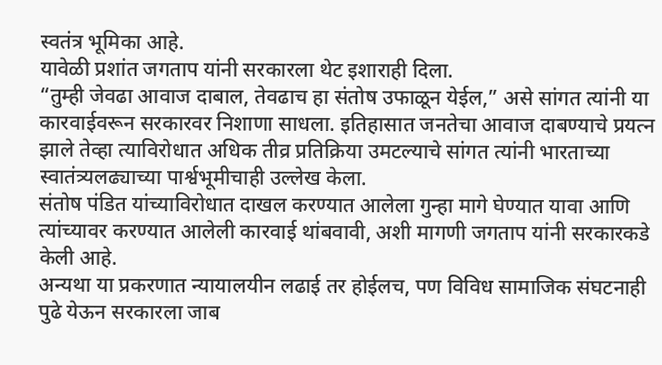स्वतंत्र भूमिका आहे.
यावेळी प्रशांत जगताप यांनी सरकारला थेट इशाराही दिला.
“तुम्ही जेवढा आवाज दाबाल, तेवढाच हा संतोष उफाळून येईल,” असे सांगत त्यांनी या कारवाईवरून सरकारवर निशाणा साधला. इतिहासात जनतेचा आवाज दाबण्याचे प्रयत्न झाले तेव्हा त्याविरोधात अधिक तीव्र प्रतिक्रिया उमटल्याचे सांगत त्यांनी भारताच्या स्वातंत्र्यलढ्याच्या पार्श्वभूमीचाही उल्लेख केला.
संतोष पंडित यांच्याविरोधात दाखल करण्यात आलेला गुन्हा मागे घेण्यात यावा आणि त्यांच्यावर करण्यात आलेली कारवाई थांबवावी, अशी मागणी जगताप यांनी सरकारकडे केली आहे.
अन्यथा या प्रकरणात न्यायालयीन लढाई तर होईलच, पण विविध सामाजिक संघटनाही पुढे येऊन सरकारला जाब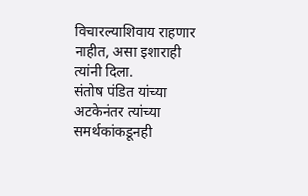विचारल्याशिवाय राहणार नाहीत, असा इशाराही त्यांनी दिला.
संतोष पंडित यांच्या अटकेनंतर त्यांच्या समर्थकांकडूनही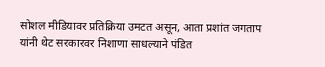सोशल मीडियावर प्रतिक्रिया उमटत असून, आता प्रशांत जगताप यांनी थेट सरकारवर निशाणा साधल्याने पंडित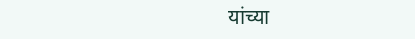यांच्या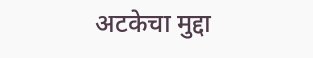अटकेचा मुद्दा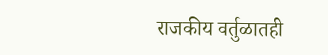राजकीय वर्तुळातही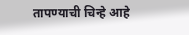तापण्याची चिन्हे आहे